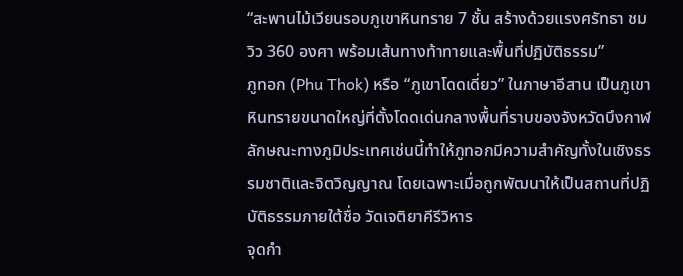“สะพานไม้เวียนรอบภูเขาหินทราย 7 ชั้น สร้างด้วยแรงศรัทธา ชมวิว 360 องศา พร้อมเส้นทางท้าทายและพื้นที่ปฏิบัติธรรม”
ภูทอก (Phu Thok) หรือ “ภูเขาโดดเดี่ยว” ในภาษาอีสาน เป็นภูเขาหินทรายขนาดใหญ่ที่ตั้งโดดเด่นกลางพื้นที่ราบของจังหวัดบึงกาฬ ลักษณะทางภูมิประเทศเช่นนี้ทำให้ภูทอกมีความสำคัญทั้งในเชิงธรรมชาติและจิตวิญญาณ โดยเฉพาะเมื่อถูกพัฒนาให้เป็นสถานที่ปฏิบัติธรรมภายใต้ชื่อ วัดเจติยาคีรีวิหาร
จุดกำ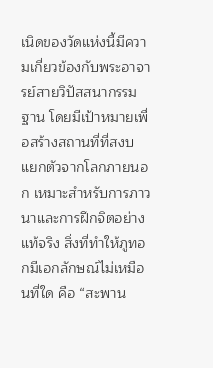เนิดของวัดแห่งนี้มีความเกี่ยวข้องกับพระอาจารย์สายวิปัสสนากรรมฐาน โดยมีเป้าหมายเพื่อสร้างสถานที่ที่สงบ แยกตัวจากโลกภายนอก เหมาะสำหรับการภาวนาและการฝึกจิตอย่างแท้จริง สิ่งที่ทำให้ภูทอกมีเอกลักษณ์ไม่เหมือนที่ใด คือ “สะพาน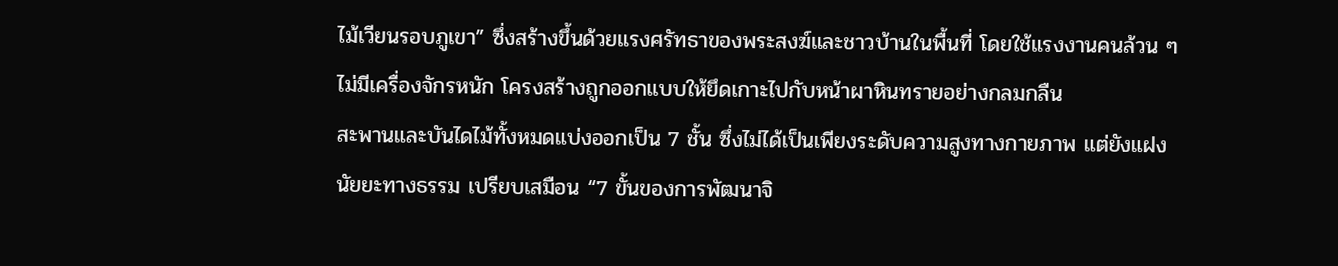ไม้เวียนรอบภูเขา” ซึ่งสร้างขึ้นด้วยแรงศรัทธาของพระสงฆ์และชาวบ้านในพื้นที่ โดยใช้แรงงานคนล้วน ๆ ไม่มีเครื่องจักรหนัก โครงสร้างถูกออกแบบให้ยึดเกาะไปกับหน้าผาหินทรายอย่างกลมกลืน
สะพานและบันไดไม้ทั้งหมดแบ่งออกเป็น 7 ชั้น ซึ่งไม่ได้เป็นเพียงระดับความสูงทางกายภาพ แต่ยังแฝงนัยยะทางธรรม เปรียบเสมือน “7 ขั้นของการพัฒนาจิ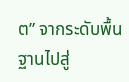ต” จากระดับพื้นฐานไปสู่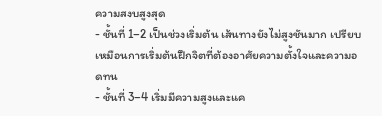ความสงบสูงสุด
- ชั้นที่ 1–2 เป็นช่วงเริ่มต้น เส้นทางยังไม่สูงชันมาก เปรียบเหมือนการเริ่มต้นฝึกจิตที่ต้องอาศัยความตั้งใจและความอดทน
- ชั้นที่ 3–4 เริ่มมีความสูงและแค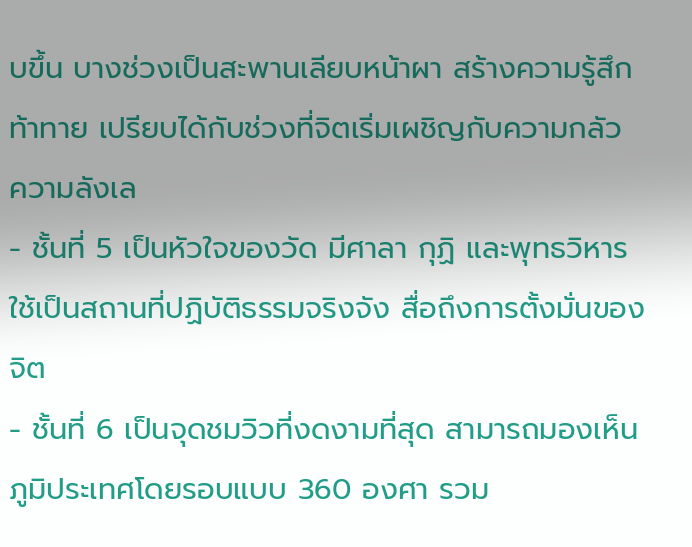บขึ้น บางช่วงเป็นสะพานเลียบหน้าผา สร้างความรู้สึกท้าทาย เปรียบได้กับช่วงที่จิตเริ่มเผชิญกับความกลัว ความลังเล
- ชั้นที่ 5 เป็นหัวใจของวัด มีศาลา กุฏิ และพุทธวิหาร ใช้เป็นสถานที่ปฏิบัติธรรมจริงจัง สื่อถึงการตั้งมั่นของจิต
- ชั้นที่ 6 เป็นจุดชมวิวที่งดงามที่สุด สามารถมองเห็นภูมิประเทศโดยรอบแบบ 360 องศา รวม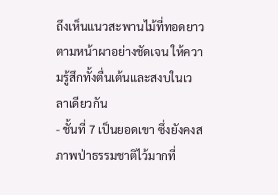ถึงเห็นแนวสะพานไม้ที่ทอดยาวตามหน้าผาอย่างชัดเจน ให้ความรู้สึกทั้งตื่นเต้นและสงบในเวลาเดียวกัน
- ชั้นที่ 7 เป็นยอดเขา ซึ่งยังคงสภาพป่าธรรมชาติไว้มากที่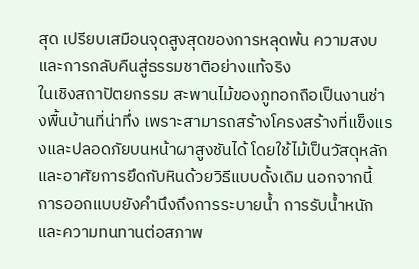สุด เปรียบเสมือนจุดสูงสุดของการหลุดพ้น ความสงบ และการกลับคืนสู่ธรรมชาติอย่างแท้จริง
ในเชิงสถาปัตยกรรม สะพานไม้ของภูทอกถือเป็นงานช่างพื้นบ้านที่น่าทึ่ง เพราะสามารถสร้างโครงสร้างที่แข็งแรงและปลอดภัยบนหน้าผาสูงชันได้ โดยใช้ไม้เป็นวัสดุหลัก และอาศัยการยึดกับหินด้วยวิธีแบบดั้งเดิม นอกจากนี้ การออกแบบยังคำนึงถึงการระบายน้ำ การรับน้ำหนัก และความทนทานต่อสภาพ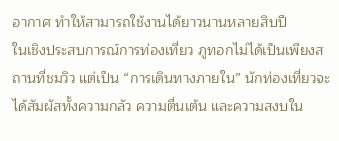อากาศ ทำให้สามารถใช้งานได้ยาวนานหลายสิบปี
ในเชิงประสบการณ์การท่องเที่ยว ภูทอกไม่ได้เป็นเพียงสถานที่ชมวิว แต่เป็น “การเดินทางภายใน” นักท่องเที่ยวจะได้สัมผัสทั้งความกลัว ความตื่นเต้น และความสงบใน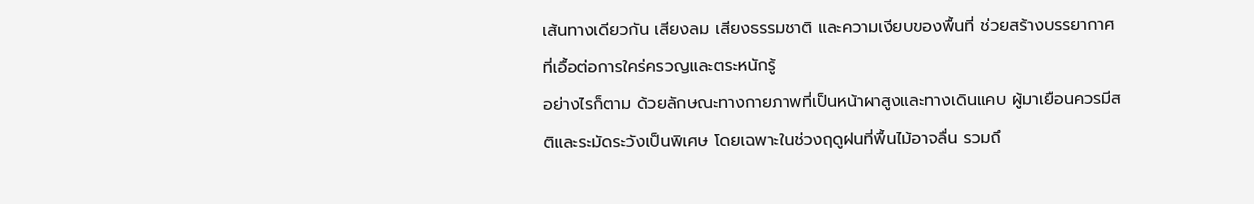เส้นทางเดียวกัน เสียงลม เสียงธรรมชาติ และความเงียบของพื้นที่ ช่วยสร้างบรรยากาศที่เอื้อต่อการใคร่ครวญและตระหนักรู้
อย่างไรก็ตาม ด้วยลักษณะทางกายภาพที่เป็นหน้าผาสูงและทางเดินแคบ ผู้มาเยือนควรมีสติและระมัดระวังเป็นพิเศษ โดยเฉพาะในช่วงฤดูฝนที่พื้นไม้อาจลื่น รวมถึ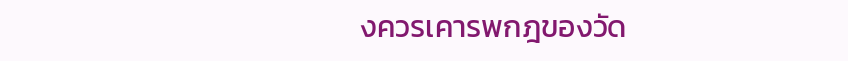งควรเคารพกฎของวัด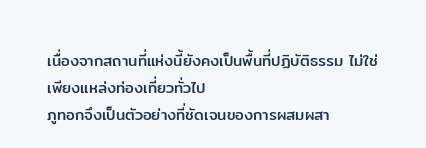เนื่องจากสถานที่แห่งนี้ยังคงเป็นพื้นที่ปฏิบัติธรรม ไม่ใช่เพียงแหล่งท่องเที่ยวทั่วไป
ภูทอกจึงเป็นตัวอย่างที่ชัดเจนของการผสมผสา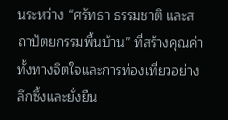นระหว่าง “ศรัทธา ธรรมชาติ และสถาปัตยกรรมพื้นบ้าน” ที่สร้างคุณค่าทั้งทางจิตใจและการท่องเที่ยวอย่างลึกซึ้งและยั่งยืน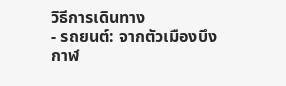วิธีการเดินทาง
- รถยนต์: จากตัวเมืองบึงกาฬ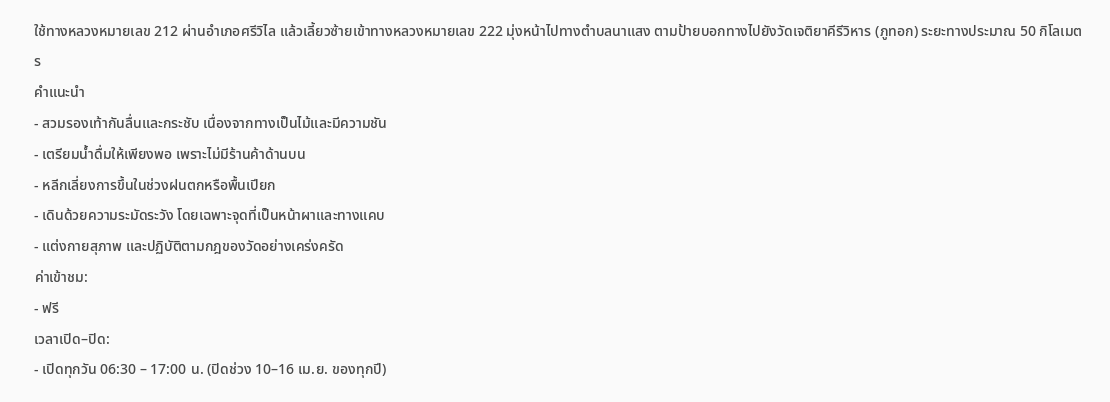ใช้ทางหลวงหมายเลข 212 ผ่านอำเภอศรีวิไล แล้วเลี้ยวซ้ายเข้าทางหลวงหมายเลข 222 มุ่งหน้าไปทางตำบลนาแสง ตามป้ายบอกทางไปยังวัดเจติยาคีรีวิหาร (ภูทอก) ระยะทางประมาณ 50 กิโลเมตร
คำแนะนำ
- สวมรองเท้ากันลื่นและกระชับ เนื่องจากทางเป็นไม้และมีความชัน
- เตรียมน้ำดื่มให้เพียงพอ เพราะไม่มีร้านค้าด้านบน
- หลีกเลี่ยงการขึ้นในช่วงฝนตกหรือพื้นเปียก
- เดินด้วยความระมัดระวัง โดยเฉพาะจุดที่เป็นหน้าผาและทางแคบ
- แต่งกายสุภาพ และปฏิบัติตามกฎของวัดอย่างเคร่งครัด
ค่าเข้าชม:
- ฟรี
เวลาเปิด–ปิด:
- เปิดทุกวัน 06:30 – 17:00 น. (ปิดช่วง 10–16 เม.ย. ของทุกปี)